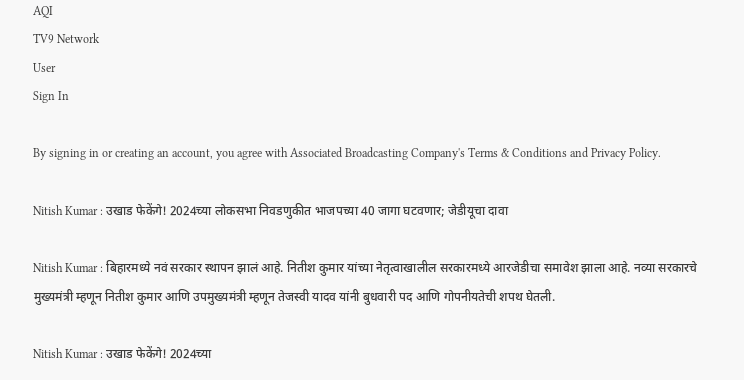AQI
TV9 Network
User
Sign In

By signing in or creating an account, you agree with Associated Broadcasting Company's Terms & Conditions and Privacy Policy.

Nitish Kumar : उखाड फेकेंगे! 2024च्या लोकसभा निवडणुकीत भाजपच्या 40 जागा घटवणार; जेडीयूचा दावा

Nitish Kumar : बिहारमध्ये नवं सरकार स्थापन झालं आहे. नितीश कुमार यांच्या नेतृत्वाखालील सरकारमध्ये आरजेडीचा समावेश झाला आहे. नव्या सरकारचे मुख्यमंत्री म्हणून नितीश कुमार आणि उपमुख्यमंत्री म्हणून तेजस्वी यादव यांनी बुधवारी पद आणि गोपनीयतेची शपथ घेतली.

Nitish Kumar : उखाड फेकेंगे! 2024च्या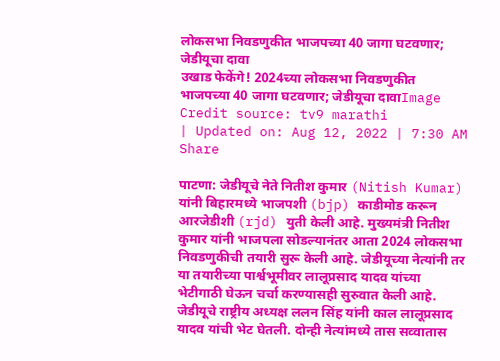लोकसभा निवडणुकीत भाजपच्या 40 जागा घटवणार; जेडीयूचा दावा
उखाड फेकेंगे! 2024च्या लोकसभा निवडणुकीत भाजपच्या 40 जागा घटवणार; जेडीयूचा दावाImage Credit source: tv9 marathi
| Updated on: Aug 12, 2022 | 7:30 AM
Share

पाटणा: जेडीयूचे नेते नितीश कुमार (Nitish Kumar) यांनी बिहारमध्ये भाजपशी (bjp) काडीमोड करून आरजेडीशी (rjd) युती केली आहे. मुख्यमंत्री नितीश कुमार यांनी भाजपला सोडल्यानंतर आता 2024 लोकसभा निवडणुकीची तयारी सुरू केली आहे. जेडीयूच्या नेत्यांनी तर या तयारीच्या पार्श्वभूमीवर लालूप्रसाद यादव यांच्या भेटीगाठी घेऊन चर्चा करण्यासही सुरुवात केली आहे. जेडीयूचे राष्ट्रीय अध्यक्ष ललन सिंह यांनी काल लालूप्रसाद यादव यांची भेट घेतली. दोन्ही नेत्यांमध्ये तास सव्वातास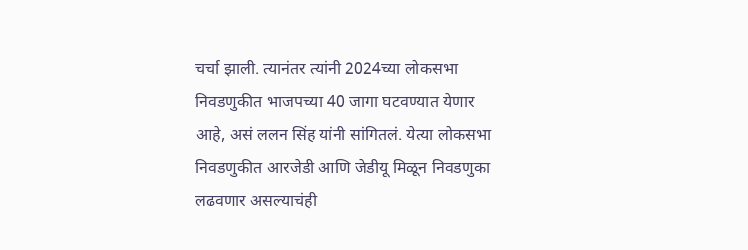चर्चा झाली. त्यानंतर त्यांनी 2024च्या लोकसभा निवडणुकीत भाजपच्या 40 जागा घटवण्यात येणार आहे, असं ललन सिंह यांनी सांगितलं. येत्या लोकसभा निवडणुकीत आरजेडी आणि जेडीयू मिळून निवडणुका लढवणार असल्याचंही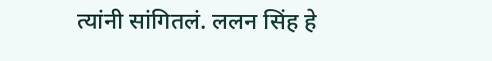त्यांनी सांगितलं. ललन सिंह हे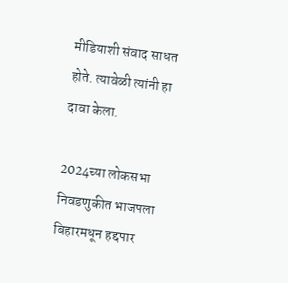मीडियाशी संवाद साधत होते. त्यावेळी त्यांनी हा दावा केला.

2024च्या लोकसभा निवडणुकीत भाजपला बिहारमधून हद्दपार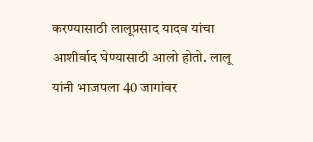करण्यासाठी लालूप्रसाद यादव यांचा आशीर्वाद घेण्यासाठी आलो होतो. लालू यांनी भाजपला 40 जागांवर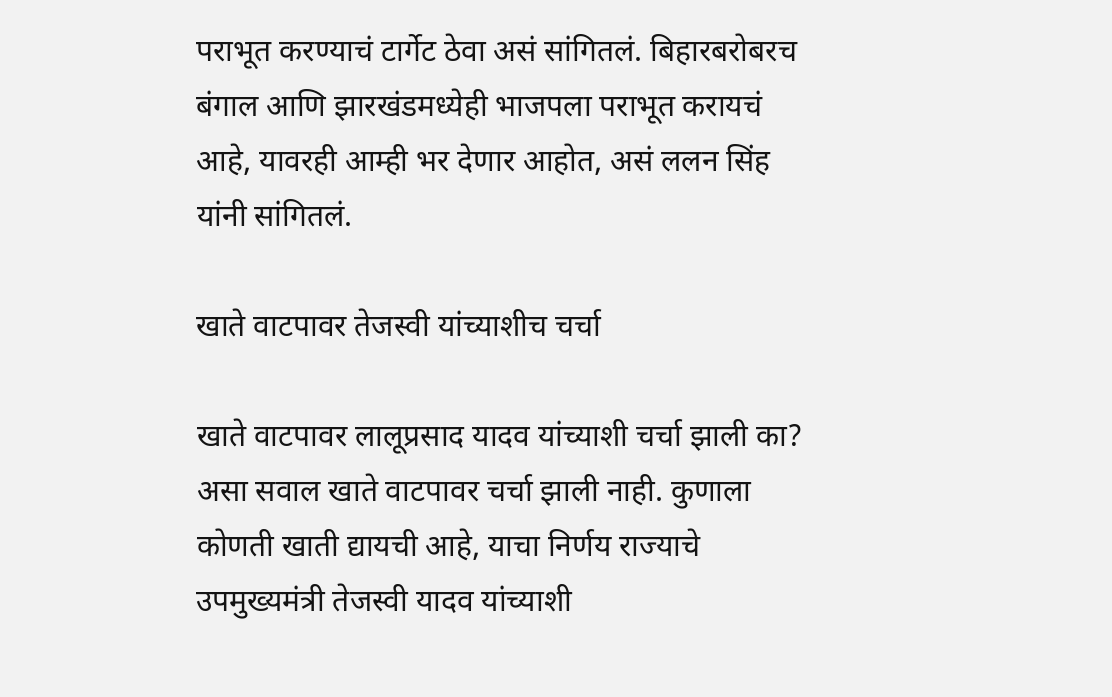पराभूत करण्याचं टार्गेट ठेवा असं सांगितलं. बिहारबरोबरच बंगाल आणि झारखंडमध्येही भाजपला पराभूत करायचं आहे, यावरही आम्ही भर देणार आहोत, असं ललन सिंह यांनी सांगितलं.

खाते वाटपावर तेजस्वी यांच्याशीच चर्चा

खाते वाटपावर लालूप्रसाद यादव यांच्याशी चर्चा झाली का? असा सवाल खाते वाटपावर चर्चा झाली नाही. कुणाला कोणती खाती द्यायची आहे, याचा निर्णय राज्याचे उपमुख्यमंत्री तेजस्वी यादव यांच्याशी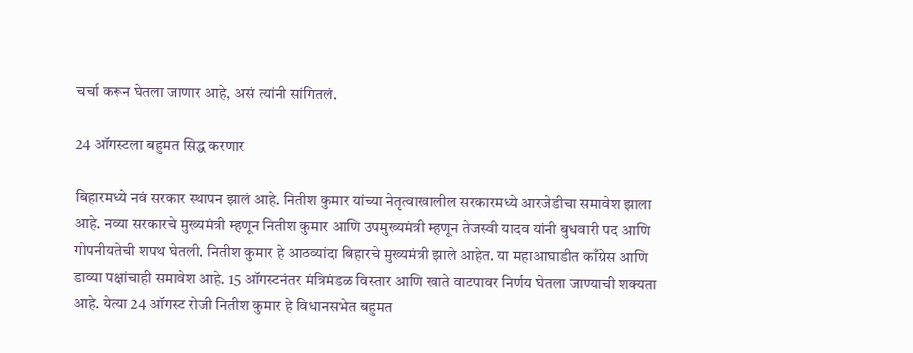चर्चा करून घेतला जाणार आहे, असं त्यांनी सांगितलं.

24 ऑगस्टला बहुमत सिद्ध करणार

बिहारमध्ये नवं सरकार स्थापन झालं आहे. नितीश कुमार यांच्या नेतृत्वाखालील सरकारमध्ये आरजेडीचा समावेश झाला आहे. नव्या सरकारचे मुख्यमंत्री म्हणून नितीश कुमार आणि उपमुख्यमंत्री म्हणून तेजस्वी यादव यांनी बुधवारी पद आणि गोपनीयतेची शपथ घेतली. नितीश कुमार हे आठव्यांदा बिहारचे मुख्यमंत्री झाले आहेत. या महाआघाडीत काँग्रेस आणि डाव्या पक्षांचाही समावेश आहे. 15 ऑगस्टनंतर मंत्रिमंडळ विस्तार आणि खाते वाटपावर निर्णय घेतला जाण्याची शक्यता आहे. येत्या 24 ऑगस्ट रोजी नितीश कुमार हे विधानसभेत बहुमत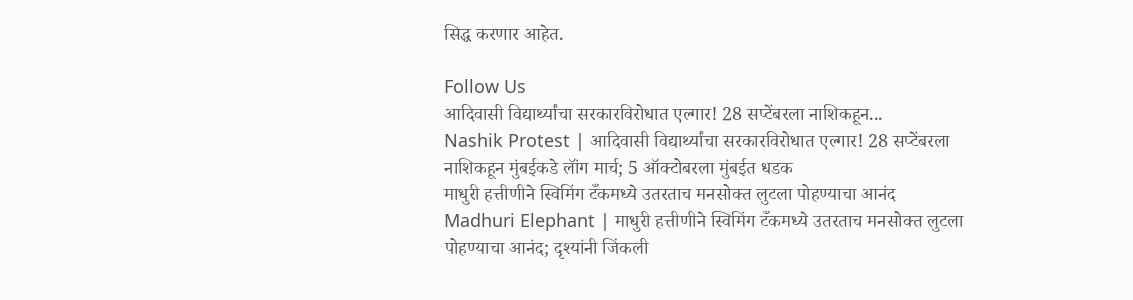सिद्ध करणार आहेत.

Follow Us
आदिवासी विद्यार्थ्यांचा सरकारविरोधात एल्गार! 28 सप्टेंबरला नाशिकहून...
Nashik Protest | आदिवासी विद्यार्थ्यांचा सरकारविरोधात एल्गार! 28 सप्टेंबरला नाशिकहून मुंबईकडे लॉंग मार्च; 5 ऑक्टोबरला मुंबईत धडक
माधुरी हत्तीणीने स्विमिंग टँकमध्ये उतरताच मनसोक्त लुटला पोहण्याचा आनंद
Madhuri Elephant | माधुरी हत्तीणीने स्विमिंग टँकमध्ये उतरताच मनसोक्त लुटला पोहण्याचा आनंद; दृश्यांनी जिंकली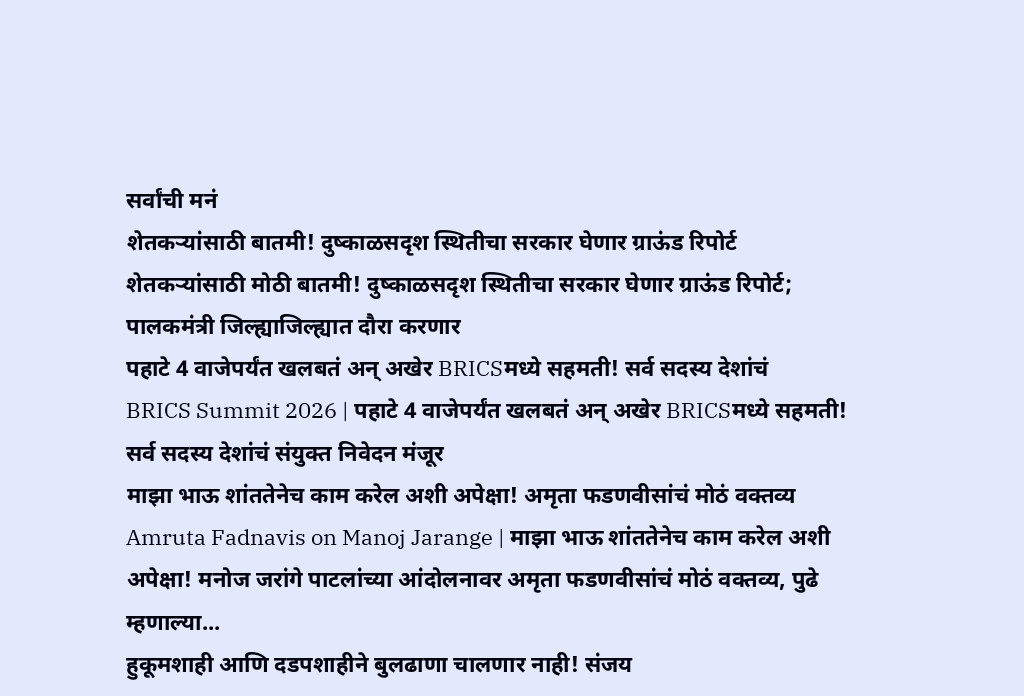सर्वांची मनं
शेतकऱ्यांसाठी बातमी! दुष्काळसदृश स्थितीचा सरकार घेणार ग्राऊंड रिपोर्ट
शेतकऱ्यांसाठी मोठी बातमी! दुष्काळसदृश स्थितीचा सरकार घेणार ग्राऊंड रिपोर्ट; पालकमंत्री जिल्ह्याजिल्ह्यात दौरा करणार
पहाटे 4 वाजेपर्यंत खलबतं अन् अखेर BRICSमध्ये सहमती! सर्व सदस्य देशांचं
BRICS Summit 2026 | पहाटे 4 वाजेपर्यंत खलबतं अन् अखेर BRICSमध्ये सहमती! सर्व सदस्य देशांचं संयुक्त निवेदन मंजूर
माझा भाऊ शांततेनेच काम करेल अशी अपेक्षा! अमृता फडणवीसांचं मोठं वक्तव्य
Amruta Fadnavis on Manoj Jarange | माझा भाऊ शांततेनेच काम करेल अशी अपेक्षा! मनोज जरांगे पाटलांच्या आंदोलनावर अमृता फडणवीसांचं मोठं वक्तव्य, पुढे म्हणाल्या...
हुकूमशाही आणि दडपशाहीने बुलढाणा चालणार नाही! संजय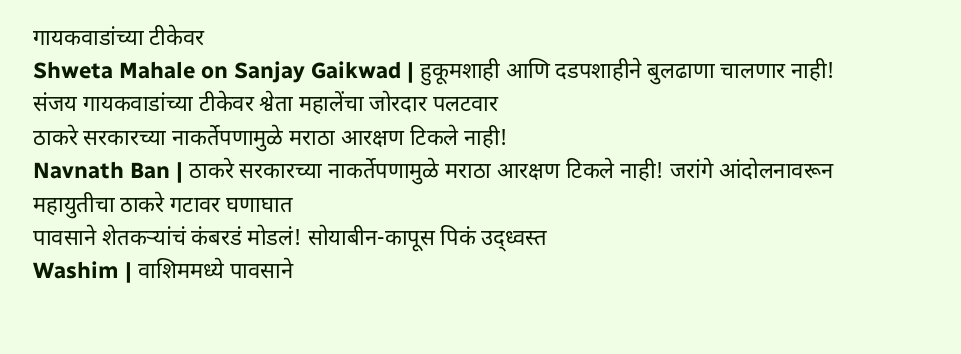गायकवाडांच्या टीकेवर
Shweta Mahale on Sanjay Gaikwad | हुकूमशाही आणि दडपशाहीने बुलढाणा चालणार नाही! संजय गायकवाडांच्या टीकेवर श्वेता महालेंचा जोरदार पलटवार
ठाकरे सरकारच्या नाकर्तेपणामुळे मराठा आरक्षण टिकले नाही!
Navnath Ban | ठाकरे सरकारच्या नाकर्तेपणामुळे मराठा आरक्षण टिकले नाही! जरांगे आंदोलनावरून महायुतीचा ठाकरे गटावर घणाघात
पावसाने शेतकऱ्यांचं कंबरडं मोडलं! सोयाबीन-कापूस पिकं उद्ध्वस्त
Washim | वाशिममध्ये पावसाने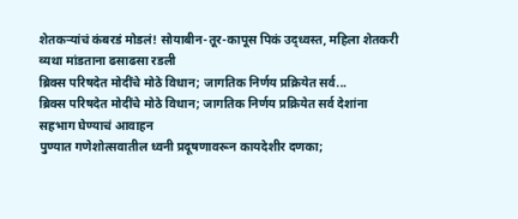शेतकऱ्यांचं कंबरडं मोडलं! सोयाबीन-तूर-कापूस पिकं उद्ध्वस्त, महिला शेतकरी व्यथा मांडताना ढसाढसा रडली
ब्रिक्स परिषदेत मोदींचे मोठे विधान; जागतिक निर्णय प्रक्रियेत सर्व...
ब्रिक्स परिषदेत मोदींचे मोठे विधान; जागतिक निर्णय प्रक्रियेत सर्व देशांना सहभाग घेण्याचं आवाहन
पुण्यात गणेशोत्सवातील ध्वनी प्रदूषणावरून कायदेशीर दणका;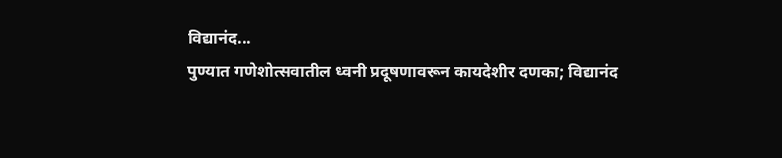विद्यानंद...
पुण्यात गणेशोत्सवातील ध्वनी प्रदूषणावरून कायदेशीर दणका; विद्यानंद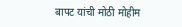बापट यांची मोठी मोहीम